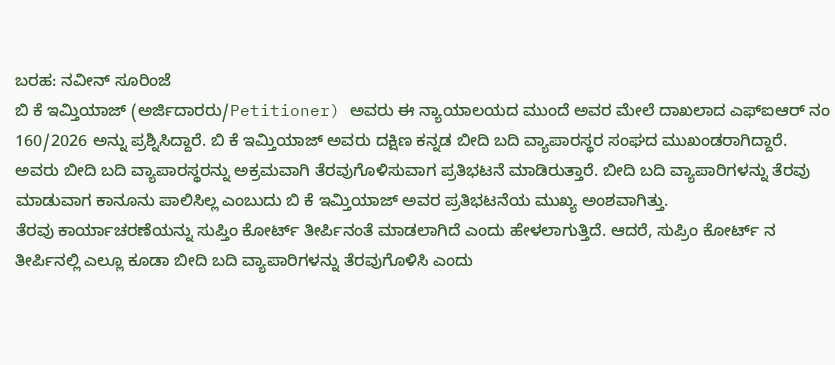ಬರಹ: ನವೀನ್ ಸೂರಿಂಜೆ
ಬಿ ಕೆ ಇಮ್ತಿಯಾಜ್ (ಅರ್ಜಿದಾರರು/Petitioner) ಅವರು ಈ ನ್ಯಾಯಾಲಯದ ಮುಂದೆ ಅವರ ಮೇಲೆ ದಾಖಲಾದ ಎಫ್ಐಆರ್ ನಂ 160/2026 ಅನ್ನು ಪ್ರಶ್ನಿಸಿದ್ದಾರೆ. ಬಿ ಕೆ ಇಮ್ತಿಯಾಜ್ ಅವರು ದಕ್ಷಿಣ ಕನ್ನಡ ಬೀದಿ ಬದಿ ವ್ಯಾಪಾರಸ್ಥರ ಸಂಘದ ಮುಖಂಡರಾಗಿದ್ದಾರೆ. ಅವರು ಬೀದಿ ಬದಿ ವ್ಯಾಪಾರಸ್ಥರನ್ನು ಅಕ್ರಮವಾಗಿ ತೆರವುಗೊಳಿಸುವಾಗ ಪ್ರತಿಭಟನೆ ಮಾಡಿರುತ್ತಾರೆ. ಬೀದಿ ಬದಿ ವ್ಯಾಪಾರಿಗಳನ್ನು ತೆರವು ಮಾಡುವಾಗ ಕಾನೂನು ಪಾಲಿಸಿಲ್ಲ ಎಂಬುದು ಬಿ ಕೆ ಇಮ್ತಿಯಾಜ್ ಅವರ ಪ್ರತಿಭಟನೆಯ ಮುಖ್ಯ ಅಂಶವಾಗಿತ್ತು.
ತೆರವು ಕಾರ್ಯಾಚರಣೆಯನ್ನು ಸುಪ್ತಿಂ ಕೋರ್ಟ್ ತೀರ್ಪಿನಂತೆ ಮಾಡಲಾಗಿದೆ ಎಂದು ಹೇಳಲಾಗುತ್ತಿದೆ. ಆದರೆ, ಸುಪ್ರಿಂ ಕೋರ್ಟ್ ನ ತೀರ್ಪಿನಲ್ಲಿ ಎಲ್ಲೂ ಕೂಡಾ ಬೀದಿ ಬದಿ ವ್ಯಾಪಾರಿಗಳನ್ನು ತೆರವುಗೊಳಿಸಿ ಎಂದು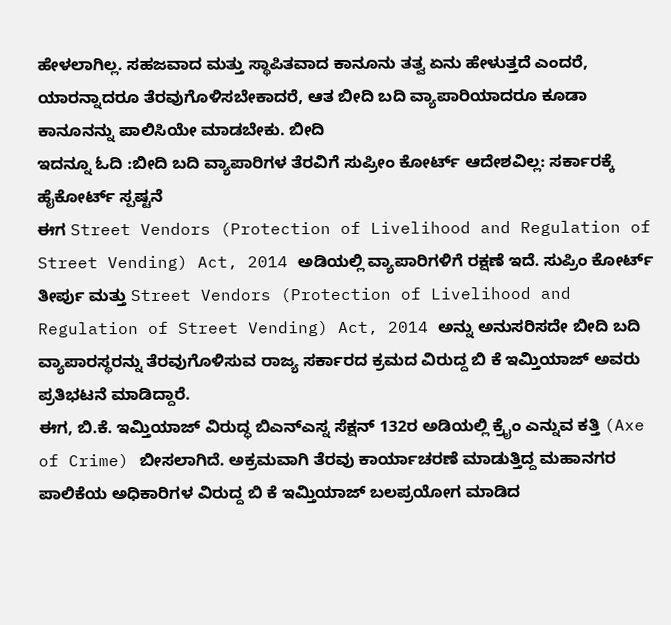ಹೇಳಲಾಗಿಲ್ಲ. ಸಹಜವಾದ ಮತ್ತು ಸ್ಥಾಪಿತವಾದ ಕಾನೂನು ತತ್ವ ಏನು ಹೇಳುತ್ತದೆ ಎಂದರೆ, ಯಾರನ್ನಾದರೂ ತೆರವುಗೊಳಿಸಬೇಕಾದರೆ, ಆತ ಬೀದಿ ಬದಿ ವ್ಯಾಪಾರಿಯಾದರೂ ಕೂಡಾ ಕಾನೂನನ್ನು ಪಾಲಿಸಿಯೇ ಮಾಡಬೇಕು. ಬೀದಿ
ಇದನ್ನೂ ಓದಿ :ಬೀದಿ ಬದಿ ವ್ಯಾಪಾರಿಗಳ ತೆರವಿಗೆ ಸುಪ್ರೀಂ ಕೋರ್ಟ್ ಆದೇಶವಿಲ್ಲ: ಸರ್ಕಾರಕ್ಕೆ ಹೈಕೋರ್ಟ್ ಸ್ಪಷ್ಟನೆ
ಈಗ Street Vendors (Protection of Livelihood and Regulation of Street Vending) Act, 2014 ಅಡಿಯಲ್ಲಿ ವ್ಯಾಪಾರಿಗಳಿಗೆ ರಕ್ಷಣೆ ಇದೆ. ಸುಪ್ರಿಂ ಕೋರ್ಟ್ ತೀರ್ಪು ಮತ್ತು Street Vendors (Protection of Livelihood and Regulation of Street Vending) Act, 2014 ಅನ್ನು ಅನುಸರಿಸದೇ ಬೀದಿ ಬದಿ ವ್ಯಾಪಾರಸ್ಥರನ್ನು ತೆರವುಗೊಳಿಸುವ ರಾಜ್ಯ ಸರ್ಕಾರದ ಕ್ರಮದ ವಿರುದ್ದ ಬಿ ಕೆ ಇಮ್ತಿಯಾಜ್ ಅವರು ಪ್ರತಿಭಟನೆ ಮಾಡಿದ್ದಾರೆ.
ಈಗ, ಬಿ.ಕೆ. ಇಮ್ತಿಯಾಜ್ ವಿರುದ್ಧ ಬಿಎನ್ಎಸ್ನ ಸೆಕ್ಷನ್ 132ರ ಅಡಿಯಲ್ಲಿ ಕ್ರೈಂ ಎನ್ನುವ ಕತ್ತಿ (Axe of Crime) ಬೀಸಲಾಗಿದೆ. ಅಕ್ರಮವಾಗಿ ತೆರವು ಕಾರ್ಯಾಚರಣೆ ಮಾಡುತ್ತಿದ್ದ ಮಹಾನಗರ ಪಾಲಿಕೆಯ ಅಧಿಕಾರಿಗಳ ವಿರುದ್ದ ಬಿ ಕೆ ಇಮ್ತಿಯಾಜ್ ಬಲಪ್ರಯೋಗ ಮಾಡಿದ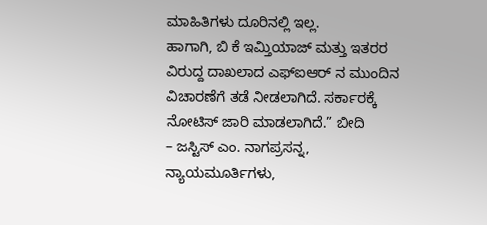ಮಾಹಿತಿಗಳು ದೂರಿನಲ್ಲಿ ಇಲ್ಲ.
ಹಾಗಾಗಿ, ಬಿ ಕೆ ಇಮ್ತಿಯಾಜ್ ಮತ್ತು ಇತರರ ವಿರುದ್ದ ದಾಖಲಾದ ಎಫ್ಐಆರ್ ನ ಮುಂದಿನ ವಿಚಾರಣೆಗೆ ತಡೆ ನೀಡಲಾಗಿದೆ. ಸರ್ಕಾರಕ್ಕೆ ನೋಟಿಸ್ ಜಾರಿ ಮಾಡಲಾಗಿದೆ.” ಬೀದಿ
– ಜಸ್ಟಿಸ್ ಎಂ. ನಾಗಪ್ರಸನ್ನ, ನ್ಯಾಯಮೂರ್ತಿಗಳು,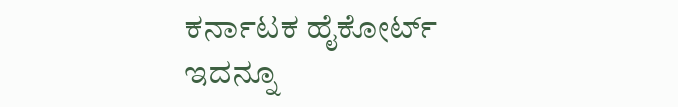ಕರ್ನಾಟಕ ಹೈಕೋರ್ಟ್
ಇದನ್ನೂ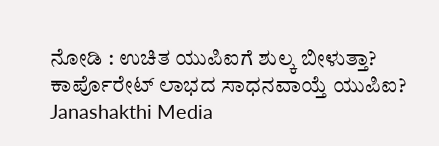ನೋಡಿ : ಉಚಿತ ಯುಪಿಐಗೆ ಶುಲ್ಕ ಬೀಳುತ್ತಾ? ಕಾರ್ಪೊರೇಟ್ ಲಾಭದ ಸಾಧನವಾಯ್ತೆ ಯುಪಿಐ? Janashakthi Media